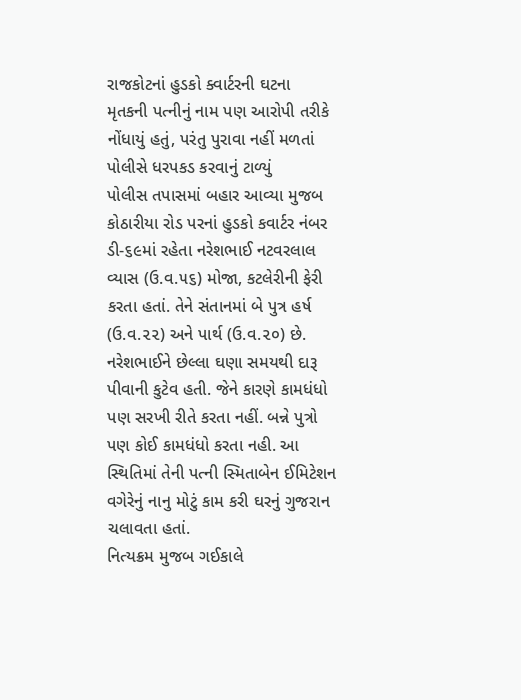રાજકોટનાં હુડકો ક્વાર્ટરની ઘટના
મૃતકની પત્નીનું નામ પણ આરોપી તરીકે નોંધાયું હતું, પરંતુ પુરાવા નહીં મળતાં પોલીસે ધરપકડ કરવાનું ટાળ્યું
પોલીસ તપાસમાં બહાર આવ્યા મુજબ કોઠારીયા રોડ પરનાં હુડકો કવાર્ટર નંબર ડી-૬૯માં રહેતા નરેશભાઈ નટવરલાલ વ્યાસ (ઉ.વ.૫૬) મોજા, કટલેરીની ફેરી કરતા હતાં. તેને સંતાનમાં બે પુત્ર હર્ષ (ઉ.વ.૨૨) અને પાર્થ (ઉ.વ.૨૦) છે. નરેશભાઈને છેલ્લા ઘણા સમયથી દારૂ પીવાની કુટેવ હતી. જેને કારણે કામધંધો પણ સરખી રીતે કરતા નહીં. બન્ને પુત્રો પણ કોઈ કામધંધો કરતા નહી. આ સ્થિતિમાં તેની પત્ની સ્મિતાબેન ઈમિટેશન વગેરેનું નાનુ મોટું કામ કરી ઘરનું ગુજરાન ચલાવતા હતાં.
નિત્યક્રમ મુજબ ગઈકાલે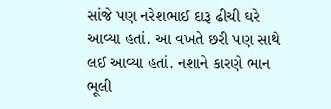સાંજે પણ નરેશભાઈ દારૂ ઢીચી ઘરે આવ્યા હતાં. આ વખતે છરી પણ સાથે લઈ આવ્યા હતાં. નશાને કારણે ભાન ભૂલી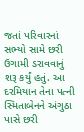જતાં પરિવારનાં સભ્યો સામે છરી ઉગામી ડરાવવાનું શરૂ કર્યું હતું. આ દરમિયાન તેના પત્ની સ્મિતાબેનને અંગુઠા પાસે છરી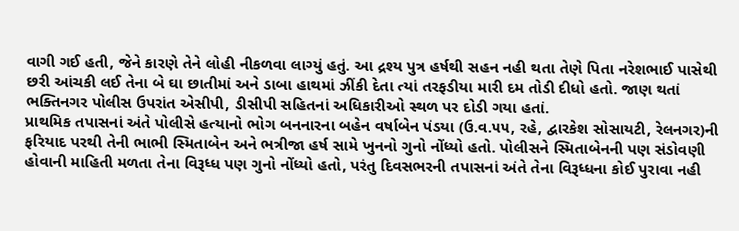વાગી ગઈ હતી, જેને કારણે તેને લોહી નીકળવા લાગ્યું હતું. આ દ્રશ્ય પુત્ર હર્ષથી સહન નહી થતા તેણે પિતા નરેશભાઈ પાસેથી છરી આંચકી લઈ તેના બે ઘા છાતીમાં અને ડાબા હાથમાં ઝીંકી દેતા ત્યાં તરફડીયા મારી દમ તોડી દીધો હતો. જાણ થતાં ભક્તિનગર પોલીસ ઉપરાંત એસીપી, ડીસીપી સહિતનાં અધિકારીઓ સ્થળ પર દોડી ગયા હતાં.
પ્રાથમિક તપાસનાં અંતે પોલીસે હત્યાનો ભોગ બનનારના બહેન વર્ષાબેન પંડયા (ઉ.વ.૫૫, રહે, દ્વારકેશ સોસાયટી, રેલનગર)ની ફરિયાદ પરથી તેની ભાભી સ્મિતાબેન અને ભત્રીજા હર્ષ સામે ખુનનો ગુનો નોંધ્યો હતો. પોલીસને સ્મિતાબેનની પણ સંડોવણી હોવાની માહિતી મળતા તેના વિરૂધ્ધ પણ ગુનો નોંધ્યો હતો, પરંતુ દિવસભરની તપાસનાં અંતે તેના વિરૂધ્ધના કોઈ પુરાવા નહી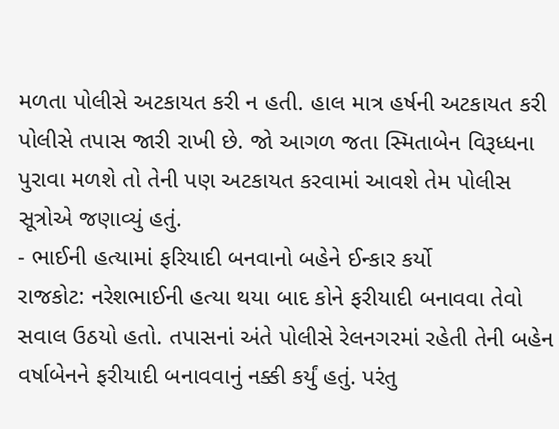મળતા પોલીસે અટકાયત કરી ન હતી. હાલ માત્ર હર્ષની અટકાયત કરી પોલીસે તપાસ જારી રાખી છે. જો આગળ જતા સ્મિતાબેન વિરૂધ્ધના પુરાવા મળશે તો તેની પણ અટકાયત કરવામાં આવશે તેમ પોલીસ સૂત્રોએ જણાવ્યું હતું.
- ભાઈની હત્યામાં ફરિયાદી બનવાનો બહેને ઈન્કાર કર્યો
રાજકોટ: નરેશભાઈની હત્યા થયા બાદ કોને ફરીયાદી બનાવવા તેવો સવાલ ઉઠયો હતો. તપાસનાં અંતે પોલીસે રેલનગરમાં રહેતી તેની બહેન વર્ષાબેનને ફરીયાદી બનાવવાનું નક્કી કર્યું હતું. પરંતુ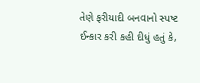તેણે ફરીયાદી બનવાનો સ્પષ્ટ ઈન્કાર કરી કહી દીધું હતું કે,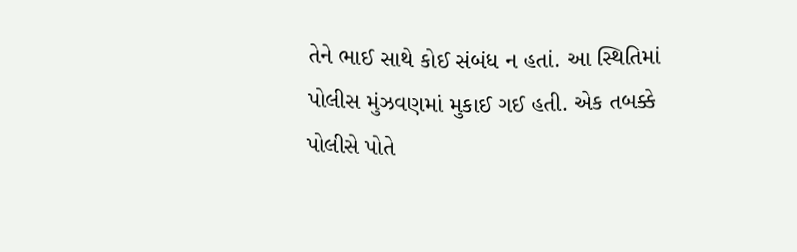તેને ભાઈ સાથે કોઈ સંબંધ ન હતાં. આ સ્થિતિમાં પોલીસ મુંઝવણમાં મુકાઈ ગઈ હતી. એક તબક્કે પોલીસે પોતે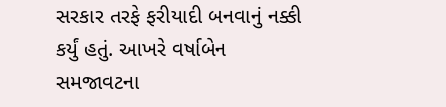સરકાર તરફે ફરીયાદી બનવાનું નક્કી કર્યું હતું. આખરે વર્ષાબેન સમજાવટના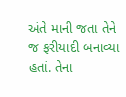અંતે માની જતા તેને જ ફરીયાદી બનાવ્યા હતાં. તેના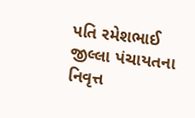પતિ રમેશભાઈ જીલ્લા પંચાયતના નિવૃત્ત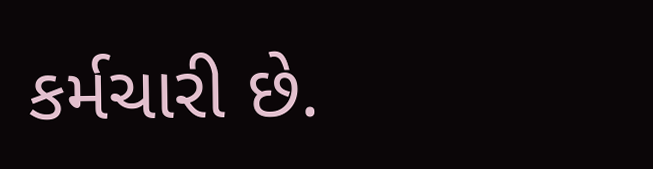કર્મચારી છે.